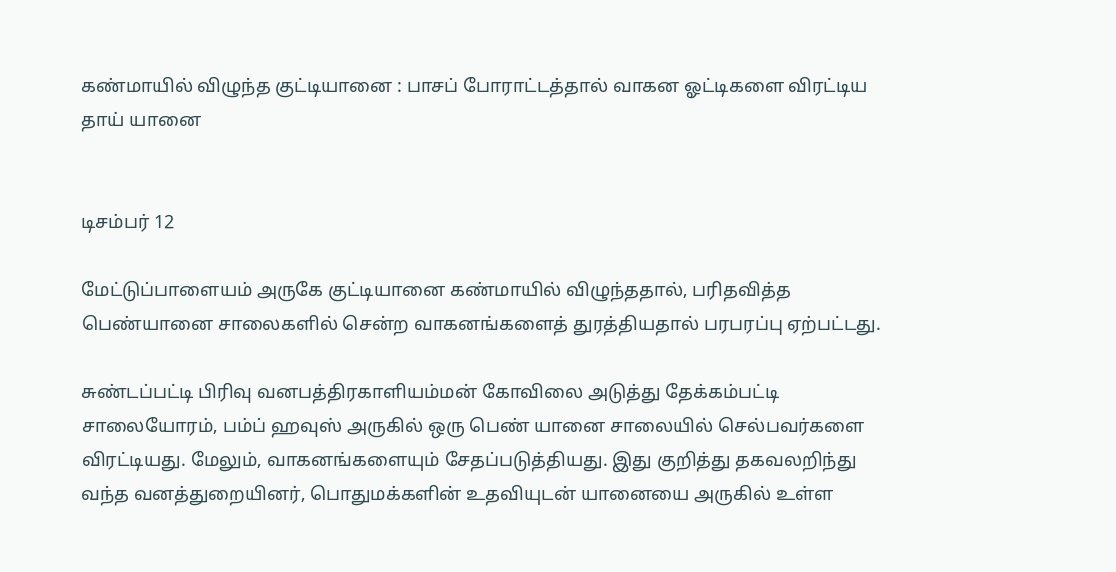கண்மாயில் விழுந்த குட்டியானை : பாசப் போராட்டத்தால் வாகன ஓட்டிகளை விரட்டிய தாய் யானை


டிசம்பர் 12

மேட்டுப்பாளையம் அருகே குட்டியானை கண்மாயில் விழுந்ததால், பரிதவித்த பெண்யானை சாலைகளில் சென்ற வாகனங்களைத் துரத்தியதால் பரபரப்பு ஏற்பட்டது.

சுண்டப்பட்டி பிரிவு வனபத்திரகாளியம்மன் கோவிலை அடுத்து தேக்கம்பட்டி சாலையோரம், பம்ப் ஹவுஸ் அருகில் ஒரு பெண் யானை சாலையில் செல்பவர்களை விரட்டியது. மேலும், வாகனங்களையும் சேதப்படுத்தியது. இது குறித்து தகவலறிந்து வந்த வனத்துறையினர், பொதுமக்களின் உதவியுடன் யானையை அருகில் உள்ள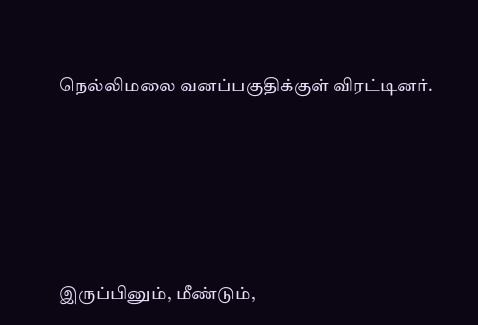நெல்லிமலை வனப்பகுதிக்குள் விரட்டினர்.





இருப்பினும், மீண்டும்,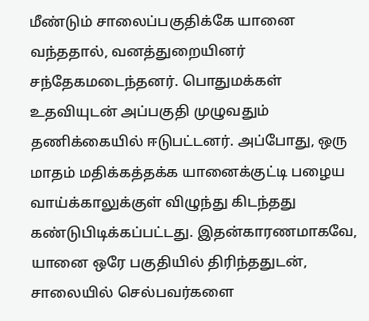மீண்டும் சாலைப்பகுதிக்கே யானை வந்ததால், வனத்துறையினர் சந்தேகமடைந்தனர். பொதுமக்கள் உதவியுடன் அப்பகுதி முழுவதும் தணிக்கையில் ஈடுபட்டனர். அப்போது, ஒரு மாதம் மதிக்கத்தக்க யானைக்குட்டி பழைய வாய்க்காலுக்குள் விழுந்து கிடந்தது கண்டுபிடிக்கப்பட்டது. இதன்காரணமாகவே, யானை ஒரே பகுதியில் திரிந்ததுடன், சாலையில் செல்பவர்களை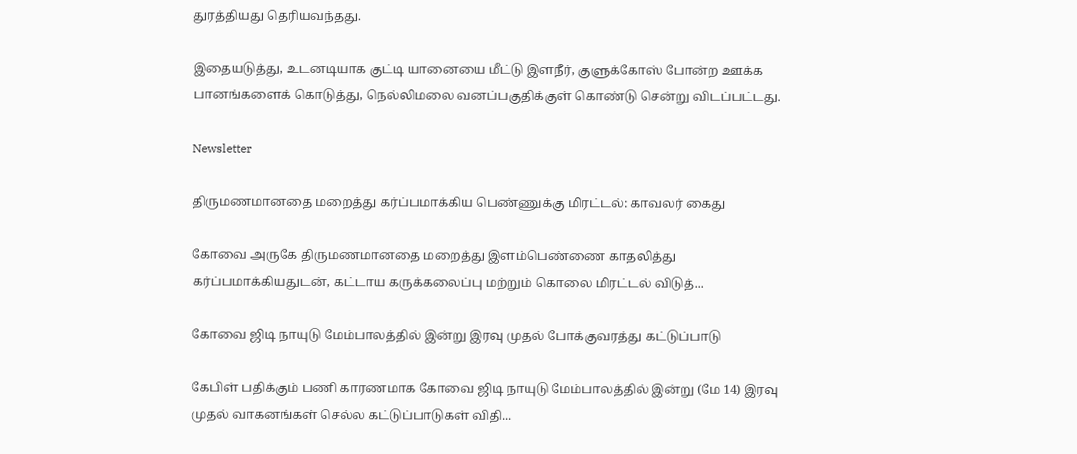துரத்தியது தெரியவந்தது.

இதையடுத்து, உடனடியாக குட்டி யானையை மீட்டு இளநீர், குளுக்கோஸ் போன்ற ஊக்க பானங்களைக் கொடுத்து, நெல்லிமலை வனப்பகுதிக்குள் கொண்டு சென்று விடப்பட்டது.

Newsletter

திருமணமானதை மறைத்து கர்ப்பமாக்கிய பெண்ணுக்கு மிரட்டல்: காவலர் கைது

கோவை அருகே திருமணமானதை மறைத்து இளம்பெண்ணை காதலித்து கர்ப்பமாக்கியதுடன், கட்டாய கருக்கலைப்பு மற்றும் கொலை மிரட்டல் விடுத்...

கோவை ஜிடி நாயுடு மேம்பாலத்தில் இன்று இரவு முதல் போக்குவரத்து கட்டுப்பாடு

கேபிள் பதிக்கும் பணி காரணமாக கோவை ஜிடி நாயுடு மேம்பாலத்தில் இன்று (மே 14) இரவு முதல் வாகனங்கள் செல்ல கட்டுப்பாடுகள் விதி...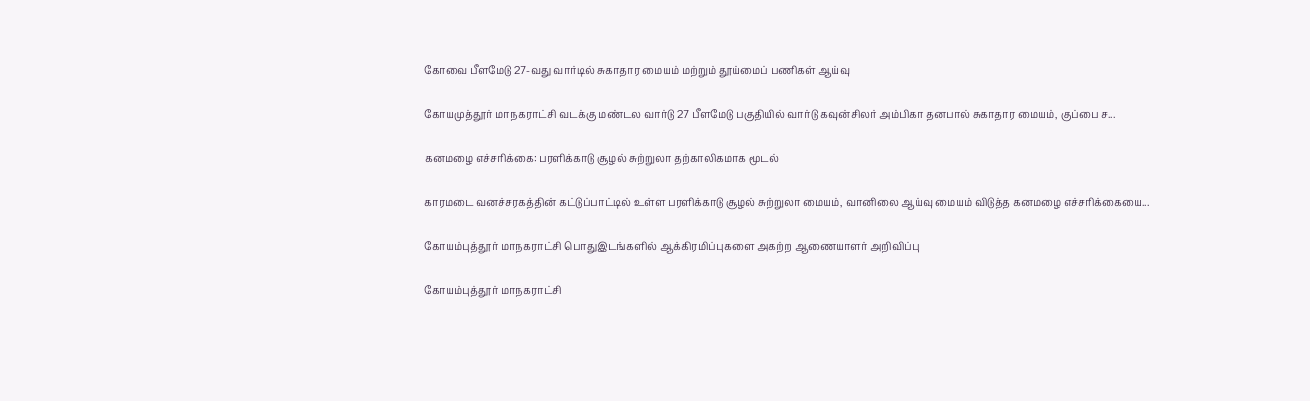கோவை பீளமேடு 27-வது வார்டில் சுகாதார மையம் மற்றும் தூய்மைப் பணிகள் ஆய்வு

கோயமுத்தூர் மாநகராட்சி வடக்கு மண்டல வார்டு 27 பீளமேடு பகுதியில் வார்டு கவுன்சிலர் அம்பிகா தனபால் சுகாதார மையம், குப்பை ச...

கனமழை எச்சரிக்கை: பரளிக்காடு சூழல் சுற்றுலா தற்காலிகமாக மூடல்

காரமடை வனச்சரகத்தின் கட்டுப்பாட்டில் உள்ள பரளிக்காடு சூழல் சுற்றுலா மையம், வானிலை ஆய்வு மையம் விடுத்த கனமழை எச்சரிக்கையை...

கோயம்புத்தூர் மாநகராட்சி பொதுஇடங்களில் ஆக்கிரமிப்புகளை அகற்ற ஆணையாளர் அறிவிப்பு

கோயம்புத்தூர் மாநகராட்சி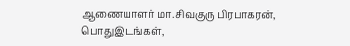ஆணையாளர் மா.சிவகுரு பிரபாகரன், பொதுஇடங்கள்,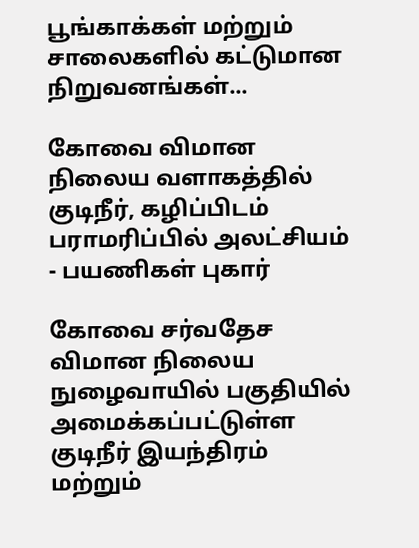பூங்காக்கள் மற்றும் சாலைகளில் கட்டுமான நிறுவனங்கள்...

கோவை விமான நிலைய வளாகத்தில் குடிநீர், கழிப்பிடம் பராமரிப்பில் அலட்சியம் - பயணிகள் புகார்

கோவை சர்வதேச விமான நிலைய நுழைவாயில் பகுதியில் அமைக்கப்பட்டுள்ள குடிநீர் இயந்திரம் மற்றும்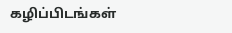கழிப்பிடங்கள்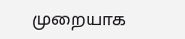முறையாக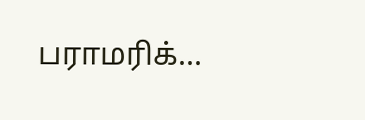பராமரிக்...